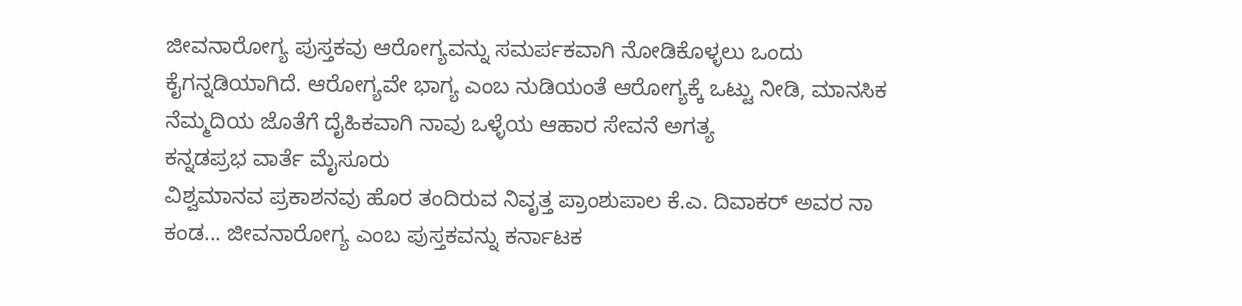ಜೀವನಾರೋಗ್ಯ ಪುಸ್ತಕವು ಆರೋಗ್ಯವನ್ನು ಸಮರ್ಪಕವಾಗಿ ನೋಡಿಕೊಳ್ಳಲು ಒಂದು ಕೈಗನ್ನಡಿಯಾಗಿದೆ. ಆರೋಗ್ಯವೇ ಭಾಗ್ಯ ಎಂಬ ನುಡಿಯಂತೆ ಆರೋಗ್ಯಕ್ಕೆ ಒಟ್ಟು ನೀಡಿ, ಮಾನಸಿಕ ನೆಮ್ಮದಿಯ ಜೊತೆಗೆ ದೈಹಿಕವಾಗಿ ನಾವು ಒಳ್ಳೆಯ ಆಹಾರ ಸೇವನೆ ಅಗತ್ಯ
ಕನ್ನಡಪ್ರಭ ವಾರ್ತೆ ಮೈಸೂರು
ವಿಶ್ವಮಾನವ ಪ್ರಕಾಶನವು ಹೊರ ತಂದಿರುವ ನಿವೃತ್ತ ಪ್ರಾಂಶುಪಾಲ ಕೆ.ಎ. ದಿವಾಕರ್ ಅವರ ನಾ ಕಂಡ... ಜೀವನಾರೋಗ್ಯ ಎಂಬ ಪುಸ್ತಕವನ್ನು ಕರ್ನಾಟಕ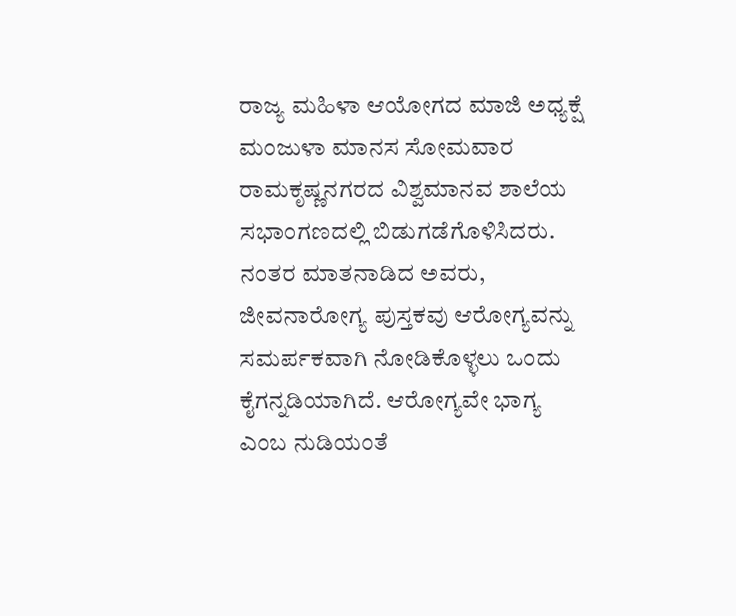ರಾಜ್ಯ ಮಹಿಳಾ ಆಯೋಗದ ಮಾಜಿ ಅಧ್ಯಕ್ಷೆ ಮಂಜುಳಾ ಮಾನಸ ಸೋಮವಾರ ರಾಮಕೃಷ್ಣನಗರದ ವಿಶ್ವಮಾನವ ಶಾಲೆಯ ಸಭಾಂಗಣದಲ್ಲಿ ಬಿಡುಗಡೆಗೊಳಿಸಿದರು.
ನಂತರ ಮಾತನಾಡಿದ ಅವರು, ಜೀವನಾರೋಗ್ಯ ಪುಸ್ತಕವು ಆರೋಗ್ಯವನ್ನು ಸಮರ್ಪಕವಾಗಿ ನೋಡಿಕೊಳ್ಳಲು ಒಂದು ಕೈಗನ್ನಡಿಯಾಗಿದೆ. ಆರೋಗ್ಯವೇ ಭಾಗ್ಯ ಎಂಬ ನುಡಿಯಂತೆ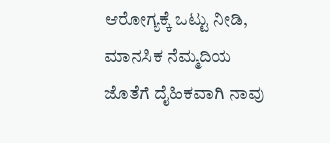ಆರೋಗ್ಯಕ್ಕೆ ಒಟ್ಟು ನೀಡಿ, ಮಾನಸಿಕ ನೆಮ್ಮದಿಯ ಜೊತೆಗೆ ದೈಹಿಕವಾಗಿ ನಾವು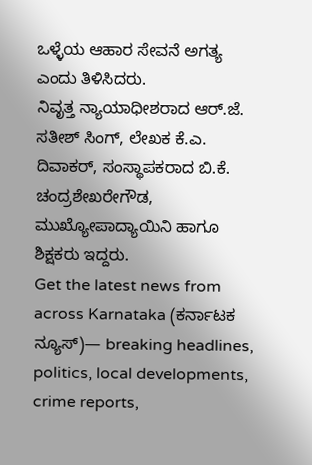ಒಳ್ಳೆಯ ಆಹಾರ ಸೇವನೆ ಅಗತ್ಯ ಎಂದು ತಿಳಿಸಿದರು.
ನಿವೃತ್ತ ನ್ಯಾಯಾಧೀಶರಾದ ಆರ್.ಜೆ. ಸತೀಶ್ ಸಿಂಗ್, ಲೇಖಕ ಕೆ.ಎ. ದಿವಾಕರ್, ಸಂಸ್ಥಾಪಕರಾದ ಬಿ.ಕೆ. ಚಂದ್ರಶೇಖರೇಗೌಡ, ಮುಖ್ಯೋಪಾದ್ಯಾಯಿನಿ ಹಾಗೂ ಶಿಕ್ಷಕರು ಇದ್ದರು.
Get the latest news from across Karnataka (ಕರ್ನಾಟಕ ನ್ಯೂಸ್)— breaking headlines, politics, local developments, crime reports,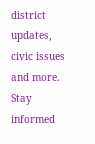district updates, civic issues and more. Stay informed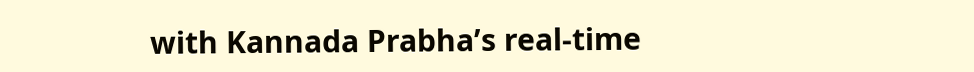with Kannada Prabha’s real‑time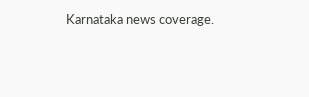Karnataka news coverage.